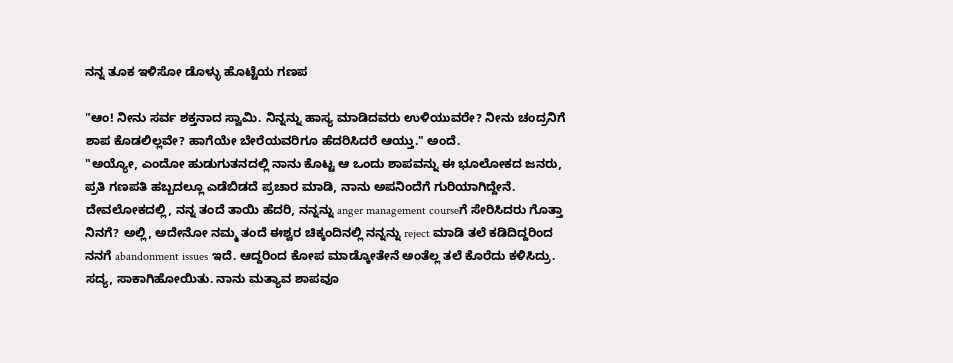ನನ್ನ ತೂಕ ಇಳಿಸೋ ಡೊಳ್ಳು ಹೊಟ್ಟೆಯ ಗಣಪ

"ಆಂ! ನೀನು ಸರ್ವ ಶಕ್ತನಾದ ಸ್ವಾಮಿ. ನಿನ್ನನ್ನು ಹಾಸ್ಯ ಮಾಡಿದವರು ಉಳಿಯುವರೇ? ನೀನು ಚಂದ್ರನಿಗೆ ಶಾಪ ಕೊಡಲಿಲ್ಲವೇ? ಹಾಗೆಯೇ ಬೇರೆಯವರಿಗೂ ಹೆದರಿಸಿದರೆ ಆಯ್ತು." ಅಂದೆ.
"ಅಯ್ಯೋ, ಎಂದೋ ಹುಡುಗುತನದಲ್ಲಿ ನಾನು ಕೊಟ್ಟ ಆ ಒಂದು ಶಾಪವನ್ನು ಈ ಭೂಲೋಕದ ಜನರು, ಪ್ರತಿ ಗಣಪತಿ ಹಬ್ಬದಲ್ಲೂ ಎಡೆಬಿಡದೆ ಪ್ರಚಾರ ಮಾಡಿ, ನಾನು ಅಪನಿಂದೆಗೆ ಗುರಿಯಾಗಿದ್ದೇನೆ. ದೇವಲೋಕದಲ್ಲಿ, ನನ್ನ ತಂದೆ ತಾಯಿ ಹೆದರಿ, ನನ್ನನ್ನು anger management courseಗೆ ಸೇರಿಸಿದರು ಗೊತ್ತಾ ನಿನಗೆ? ಅಲ್ಲಿ, ಅದೇನೋ ನಮ್ಮ ತಂದೆ ಈಶ್ವರ ಚಿಕ್ಕಂದಿನಲ್ಲಿ ನನ್ನನ್ನು reject ಮಾಡಿ ತಲೆ ಕಡಿದಿದ್ದರಿಂದ ನನಗೆ abandonment issues ಇದೆ. ಆದ್ದರಿಂದ ಕೋಪ ಮಾಡ್ಕೋತೇನೆ ಅಂತೆಲ್ಲ ತಲೆ ಕೊರೆದು ಕಳಿಸಿದ್ರು. ಸದ್ಯ, ಸಾಕಾಗಿಹೋಯಿತು. ನಾನು ಮತ್ಯಾವ ಶಾಪವೂ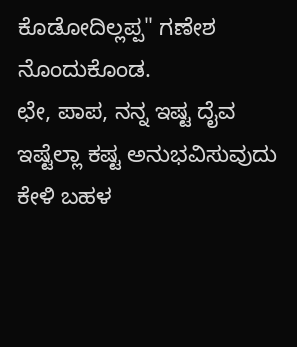ಕೊಡೋದಿಲ್ಲಪ್ಪ" ಗಣೇಶ ನೊಂದುಕೊಂಡ.
ಛೇ, ಪಾಪ, ನನ್ನ ಇಷ್ಟ ದೈವ ಇಷ್ಟೆಲ್ಲಾ ಕಷ್ಟ ಅನುಭವಿಸುವುದು ಕೇಳಿ ಬಹಳ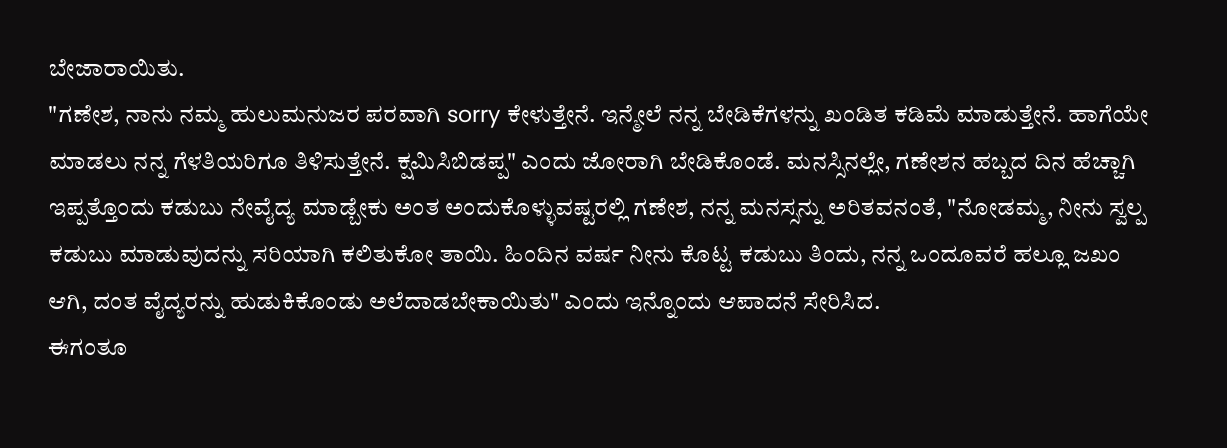ಬೇಜಾರಾಯಿತು.
"ಗಣೇಶ, ನಾನು ನಮ್ಮ ಹುಲುಮನುಜರ ಪರವಾಗಿ sorry ಕೇಳುತ್ತೇನೆ. ಇನ್ಮೇಲೆ ನನ್ನ ಬೇಡಿಕೆಗಳನ್ನು ಖಂಡಿತ ಕಡಿಮೆ ಮಾಡುತ್ತೇನೆ. ಹಾಗೆಯೇ ಮಾಡಲು ನನ್ನ ಗೆಳತಿಯರಿಗೂ ತಿಳಿಸುತ್ತೇನೆ. ಕ್ಷಮಿಸಿಬಿಡಪ್ಪ" ಎಂದು ಜೋರಾಗಿ ಬೇಡಿಕೊಂಡೆ. ಮನಸ್ಸಿನಲ್ಲೇ, ಗಣೇಶನ ಹಬ್ಬದ ದಿನ ಹೆಚ್ಚಾಗಿ ಇಪ್ಪತ್ತೊಂದು ಕಡುಬು ನೇವೈದ್ಯ ಮಾಡ್ಬೇಕು ಅಂತ ಅಂದುಕೊಳ್ಳುವಷ್ಟರಲ್ಲಿ ಗಣೇಶ, ನನ್ನ ಮನಸ್ಸನ್ನು ಅರಿತವನಂತೆ, "ನೋಡಮ್ಮ, ನೀನು ಸ್ವಲ್ಪ ಕಡುಬು ಮಾಡುವುದನ್ನು ಸರಿಯಾಗಿ ಕಲಿತುಕೋ ತಾಯಿ. ಹಿಂದಿನ ವರ್ಷ ನೀನು ಕೊಟ್ಟ ಕಡುಬು ತಿಂದು, ನನ್ನ ಒಂದೂವರೆ ಹಲ್ಲೂ ಜಖಂ ಆಗಿ, ದಂತ ವೈದ್ಯರನ್ನು ಹುಡುಕಿಕೊಂಡು ಅಲೆದಾಡಬೇಕಾಯಿತು" ಎಂದು ಇನ್ನೊಂದು ಆಪಾದನೆ ಸೇರಿಸಿದ.
ಈಗಂತೂ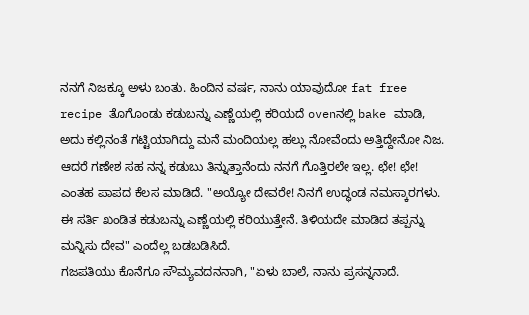ನನಗೆ ನಿಜಕ್ಕೂ ಅಳು ಬಂತು. ಹಿಂದಿನ ವರ್ಷ, ನಾನು ಯಾವುದೋ fat free recipe ತೊಗೊಂಡು ಕಡುಬನ್ನು ಎಣ್ಣೆಯಲ್ಲಿ ಕರಿಯದೆ ovenನಲ್ಲಿ bake ಮಾಡಿ, ಅದು ಕಲ್ಲಿನಂತೆ ಗಟ್ಟಿಯಾಗಿದ್ದು ಮನೆ ಮಂದಿಯಲ್ಲ ಹಲ್ಲು ನೋವೆಂದು ಅತ್ತಿದ್ದೇನೋ ನಿಜ. ಆದರೆ ಗಣೇಶ ಸಹ ನನ್ನ ಕಡುಬು ತಿನ್ನುತ್ತಾನೆಂದು ನನಗೆ ಗೊತ್ತಿರಲೇ ಇಲ್ಲ. ಛೇ! ಛೇ! ಎಂತಹ ಪಾಪದ ಕೆಲಸ ಮಾಡಿದೆ. "ಅಯ್ಯೋ ದೇವರೇ! ನಿನಗೆ ಉದ್ಧಂಡ ನಮಸ್ಕಾರಗಳು. ಈ ಸರ್ತಿ ಖಂಡಿತ ಕಡುಬನ್ನು ಎಣ್ಣೆಯಲ್ಲಿ ಕರಿಯುತ್ತೇನೆ. ತಿಳಿಯದೇ ಮಾಡಿದ ತಪ್ಪನ್ನು ಮನ್ನಿಸು ದೇವ" ಎಂದೆಲ್ಲ ಬಡಬಡಿಸಿದೆ.
ಗಜಪತಿಯು ಕೊನೆಗೂ ಸೌಮ್ಯವದನನಾಗಿ, "ಏಳು ಬಾಲೆ, ನಾನು ಪ್ರಸನ್ನನಾದೆ.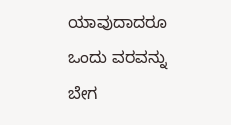ಯಾವುದಾದರೂ ಒಂದು ವರವನ್ನು ಬೇಗ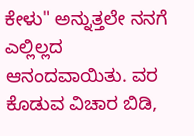ಕೇಳು" ಅನ್ನುತ್ತಲೇ ನನಗೆ ಎಲ್ಲಿಲ್ಲದ ಆನಂದವಾಯಿತು. ವರ ಕೊಡುವ ವಿಚಾರ ಬಿಡಿ,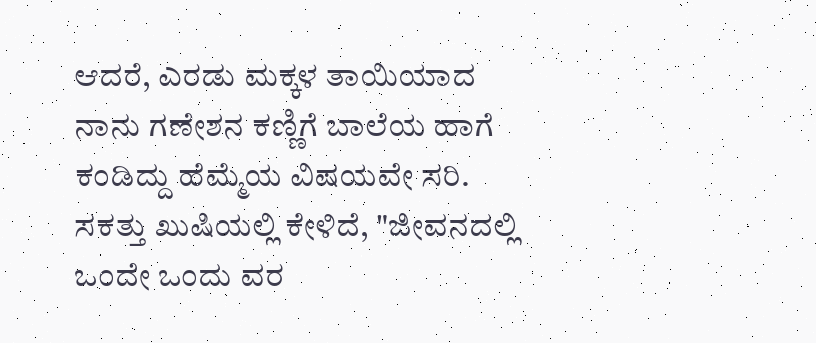ಆದರೆ, ಎರಡು ಮಕ್ಕಳ ತಾಯಿಯಾದ ನಾನು ಗಣೇಶನ ಕಣ್ಣಿಗೆ ಬಾಲೆಯ ಹಾಗೆ ಕಂಡಿದ್ದು ಹೆಮ್ಮೆಯ ವಿಷಯವೇ ಸರಿ. ಸಕತ್ತು ಖುಷಿಯಲ್ಲಿ ಕೇಳಿದೆ, "ಜೀವನದಲ್ಲಿ ಒಂದೇ ಒಂದು ವರ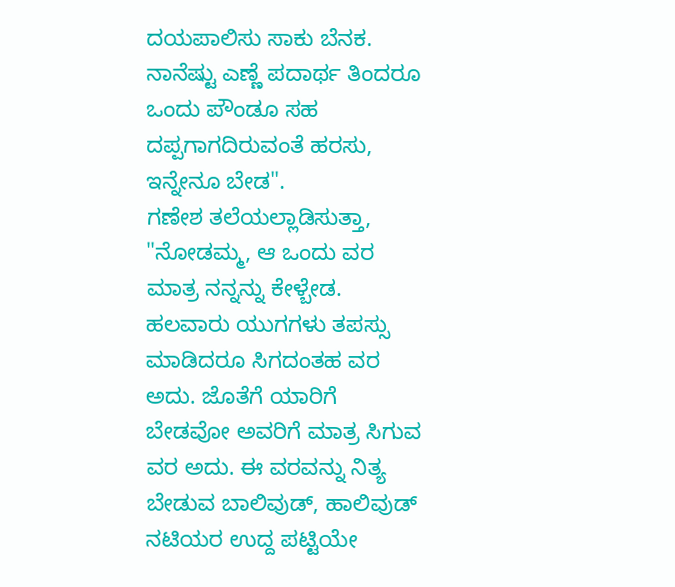ದಯಪಾಲಿಸು ಸಾಕು ಬೆನಕ. ನಾನೆಷ್ಟು ಎಣ್ಣೆ ಪದಾರ್ಥ ತಿಂದರೂ ಒಂದು ಪೌಂಡೂ ಸಹ ದಪ್ಪಗಾಗದಿರುವಂತೆ ಹರಸು, ಇನ್ನೇನೂ ಬೇಡ".
ಗಣೇಶ ತಲೆಯಲ್ಲಾಡಿಸುತ್ತಾ, "ನೋಡಮ್ಮ, ಆ ಒಂದು ವರ ಮಾತ್ರ ನನ್ನನ್ನು ಕೇಳ್ಬೇಡ. ಹಲವಾರು ಯುಗಗಳು ತಪಸ್ಸು ಮಾಡಿದರೂ ಸಿಗದಂತಹ ವರ ಅದು. ಜೊತೆಗೆ ಯಾರಿಗೆ ಬೇಡವೋ ಅವರಿಗೆ ಮಾತ್ರ ಸಿಗುವ ವರ ಅದು. ಈ ವರವನ್ನು ನಿತ್ಯ ಬೇಡುವ ಬಾಲಿವುಡ್, ಹಾಲಿವುಡ್ ನಟಿಯರ ಉದ್ದ ಪಟ್ಟಿಯೇ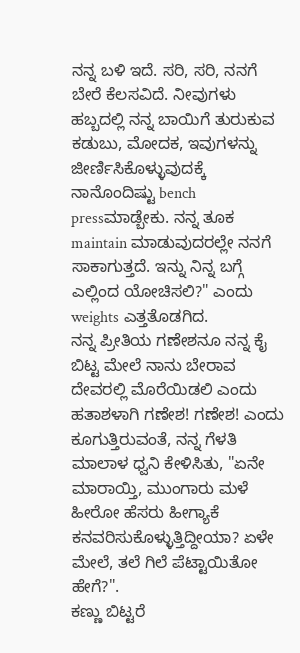ನನ್ನ ಬಳಿ ಇದೆ. ಸರಿ, ಸರಿ, ನನಗೆ ಬೇರೆ ಕೆಲಸವಿದೆ. ನೀವುಗಳು ಹಬ್ಬದಲ್ಲಿ ನನ್ನ ಬಾಯಿಗೆ ತುರುಕುವ ಕಡುಬು, ಮೋದಕ, ಇವುಗಳನ್ನು ಜೀರ್ಣಿಸಿಕೊಳ್ಳುವುದಕ್ಕೆ ನಾನೊಂದಿಷ್ಟು bench pressಮಾಡ್ಬೇಕು. ನನ್ನ ತೂಕ maintain ಮಾಡುವುದರಲ್ಲೇ ನನಗೆ ಸಾಕಾಗುತ್ತದೆ. ಇನ್ನು ನಿನ್ನ ಬಗ್ಗೆ ಎಲ್ಲಿಂದ ಯೋಚಿಸಲಿ?" ಎಂದು weights ಎತ್ತತೊಡಗಿದ.
ನನ್ನ ಪ್ರೀತಿಯ ಗಣೇಶನೂ ನನ್ನ ಕೈ ಬಿಟ್ಟ ಮೇಲೆ ನಾನು ಬೇರಾವ ದೇವರಲ್ಲಿ ಮೊರೆಯಿಡಲಿ ಎಂದು ಹತಾಶಳಾಗಿ ಗಣೇಶ! ಗಣೇಶ! ಎಂದು ಕೂಗುತ್ತಿರುವಂತೆ, ನನ್ನ ಗೆಳತಿ ಮಾಲಾಳ ಧ್ವನಿ ಕೇಳಿಸಿತು, "ಏನೇ ಮಾರಾಯ್ತಿ, ಮುಂಗಾರು ಮಳೆ ಹೀರೋ ಹೆಸರು ಹೀಗ್ಯಾಕೆ ಕನವರಿಸುಕೊಳ್ಳುತ್ತಿದ್ದೀಯಾ? ಏಳೇ ಮೇಲೆ, ತಲೆ ಗಿಲೆ ಪೆಟ್ಟಾಯಿತೋ ಹೇಗೆ?".
ಕಣ್ಣು ಬಿಟ್ಟರೆ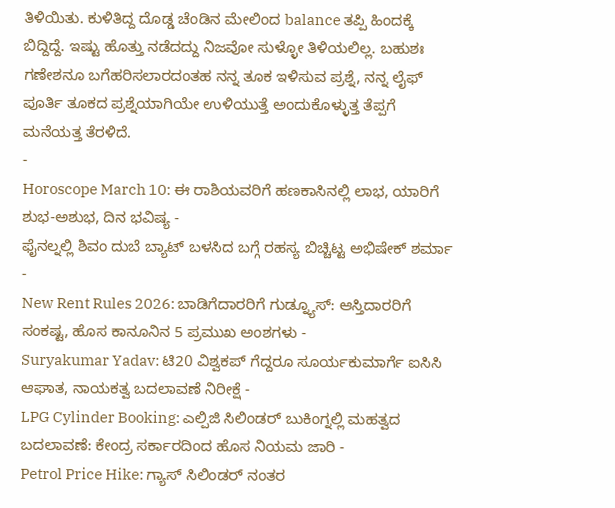ತಿಳಿಯಿತು. ಕುಳಿತಿದ್ದ ದೊಡ್ಡ ಚೆಂಡಿನ ಮೇಲಿಂದ balance ತಪ್ಪಿ ಹಿಂದಕ್ಕೆ ಬಿದ್ದಿದ್ದೆ. ಇಷ್ಟು ಹೊತ್ತು ನಡೆದದ್ದು ನಿಜವೋ ಸುಳ್ಳೋ ತಿಳಿಯಲಿಲ್ಲ. ಬಹುಶಃ ಗಣೇಶನೂ ಬಗೆಹರಿಸಲಾರದಂತಹ ನನ್ನ ತೂಕ ಇಳಿಸುವ ಪ್ರಶ್ನೆ, ನನ್ನ ಲೈಫ್ ಪೂರ್ತಿ ತೂಕದ ಪ್ರಶ್ನೆಯಾಗಿಯೇ ಉಳಿಯುತ್ತೆ ಅಂದುಕೊಳ್ಳುತ್ತ ತೆಪ್ಪಗೆ ಮನೆಯತ್ತ ತೆರಳಿದೆ.
-
Horoscope March 10: ಈ ರಾಶಿಯವರಿಗೆ ಹಣಕಾಸಿನಲ್ಲಿ ಲಾಭ, ಯಾರಿಗೆ ಶುಭ-ಅಶುಭ, ದಿನ ಭವಿಷ್ಯ -
ಫೈನಲ್ನಲ್ಲಿ ಶಿವಂ ದುಬೆ ಬ್ಯಾಟ್ ಬಳಸಿದ ಬಗ್ಗೆ ರಹಸ್ಯ ಬಿಚ್ಚಿಟ್ಟ ಅಭಿಷೇಕ್ ಶರ್ಮಾ -
New Rent Rules 2026: ಬಾಡಿಗೆದಾರರಿಗೆ ಗುಡ್ನ್ಯೂಸ್: ಆಸ್ತಿದಾರರಿಗೆ ಸಂಕಷ್ಟ, ಹೊಸ ಕಾನೂನಿನ 5 ಪ್ರಮುಖ ಅಂಶಗಳು -
Suryakumar Yadav: ಟಿ20 ವಿಶ್ವಕಪ್ ಗೆದ್ದರೂ ಸೂರ್ಯಕುಮಾರ್ಗೆ ಐಸಿಸಿ ಆಘಾತ, ನಾಯಕತ್ವ ಬದಲಾವಣೆ ನಿರೀಕ್ಷೆ -
LPG Cylinder Booking: ಎಲ್ಪಿಜಿ ಸಿಲಿಂಡರ್ ಬುಕಿಂಗ್ನಲ್ಲಿ ಮಹತ್ವದ ಬದಲಾವಣೆ: ಕೇಂದ್ರ ಸರ್ಕಾರದಿಂದ ಹೊಸ ನಿಯಮ ಜಾರಿ -
Petrol Price Hike: ಗ್ಯಾಸ್ ಸಿಲಿಂಡರ್ ನಂತರ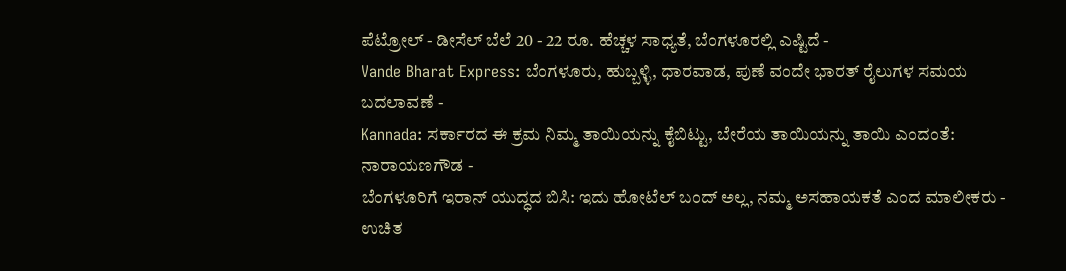ಪೆಟ್ರೋಲ್ - ಡೀಸೆಲ್ ಬೆಲೆ 20 - 22 ರೂ. ಹೆಚ್ಚಳ ಸಾಧ್ಯತೆ, ಬೆಂಗಳೂರಲ್ಲಿ ಎಷ್ಟಿದೆ -
Vande Bharat Express: ಬೆಂಗಳೂರು, ಹುಬ್ಬಳ್ಳಿ, ಧಾರವಾಡ, ಪುಣೆ ವಂದೇ ಭಾರತ್ ರೈಲುಗಳ ಸಮಯ ಬದಲಾವಣೆ -
Kannada: ಸರ್ಕಾರದ ಈ ಕ್ರಮ ನಿಮ್ಮ ತಾಯಿಯನ್ನು ಕೈಬಿಟ್ಟು, ಬೇರೆಯ ತಾಯಿಯನ್ನು ತಾಯಿ ಎಂದಂತೆ: ನಾರಾಯಣಗೌಡ -
ಬೆಂಗಳೂರಿಗೆ ಇರಾನ್ ಯುದ್ಧದ ಬಿಸಿ: ಇದು ಹೋಟೆಲ್ ಬಂದ್ ಅಲ್ಲ, ನಮ್ಮ ಅಸಹಾಯಕತೆ ಎಂದ ಮಾಲೀಕರು -
ಉಚಿತ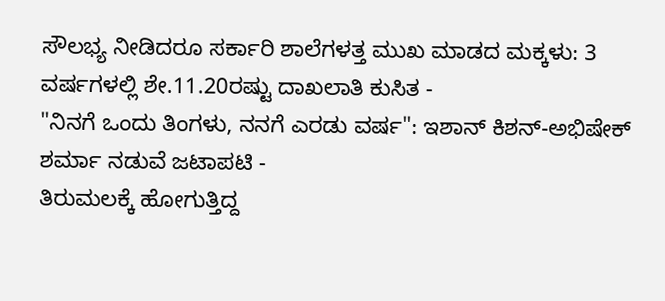ಸೌಲಭ್ಯ ನೀಡಿದರೂ ಸರ್ಕಾರಿ ಶಾಲೆಗಳತ್ತ ಮುಖ ಮಾಡದ ಮಕ್ಕಳು: 3 ವರ್ಷಗಳಲ್ಲಿ ಶೇ.11.20ರಷ್ಟು ದಾಖಲಾತಿ ಕುಸಿತ -
"ನಿನಗೆ ಒಂದು ತಿಂಗಳು, ನನಗೆ ಎರಡು ವರ್ಷ": ಇಶಾನ್ ಕಿಶನ್-ಅಭಿಷೇಕ್ ಶರ್ಮಾ ನಡುವೆ ಜಟಾಪಟಿ -
ತಿರುಮಲಕ್ಕೆ ಹೋಗುತ್ತಿದ್ದ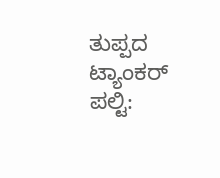ತುಪ್ಪದ ಟ್ಯಾಂಕರ್ ಪಲ್ಟಿ: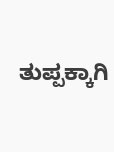ತುಪ್ಪಕ್ಕಾಗಿ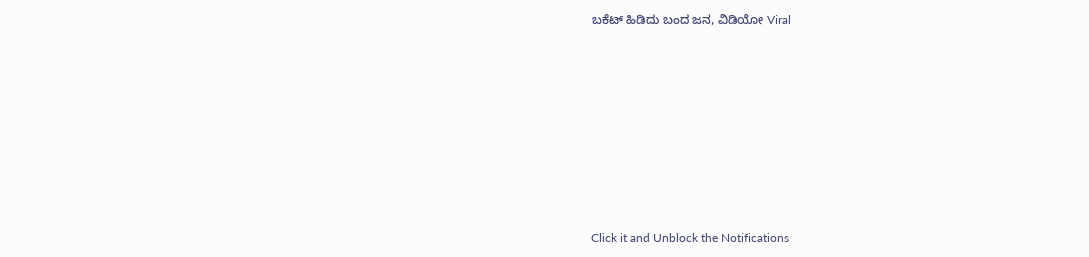ಬಕೆಟ್ ಹಿಡಿದು ಬಂದ ಜನ, ವಿಡಿಯೋ Viral












Click it and Unblock the Notifications